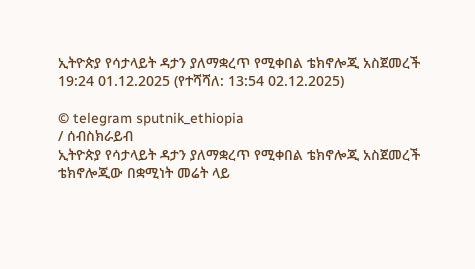ኢትዮጵያ የሳታላይት ዳታን ያለማቋረጥ የሚቀበል ቴክኖሎጂ አስጀመረች
19:24 01.12.2025 (የተሻሻለ: 13:54 02.12.2025)

© telegram sputnik_ethiopia
/ ሰብስክራይብ
ኢትዮጵያ የሳታላይት ዳታን ያለማቋረጥ የሚቀበል ቴክኖሎጂ አስጀመረች
ቴክኖሎጂው በቋሚነት መሬት ላይ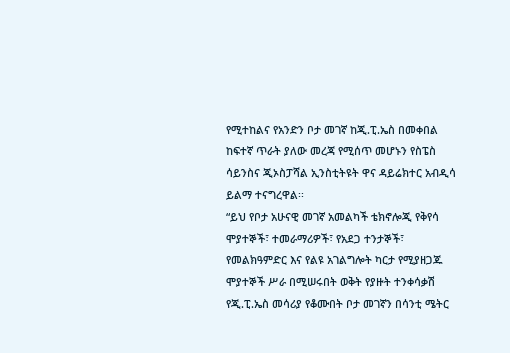የሚተከልና የአንድን ቦታ መገኛ ከጂ.ፒ.ኤስ በመቀበል ከፍተኛ ጥራት ያለው መረጃ የሚሰጥ መሆኑን የስፔስ ሳይንስና ጂኦስፓሻል ኢንስቲትዩት ዋና ዳይሬክተር አብዲሳ ይልማ ተናግረዋል፡፡
“ይህ የቦታ አሁናዊ መገኛ አመልካች ቴክኖሎጂ የቅየሳ ሞያተኞች፣ ተመራማሪዎች፣ የአደጋ ተንታኞች፣ የመልክዓምድር እና የልዩ አገልግሎት ካርታ የሚያዘጋጁ ሞያተኞች ሥራ በሚሠሩበት ወቅት የያዙት ተንቀሳቃሽ የጂ.ፒ.ኤስ መሳሪያ የቆሙበት ቦታ መገኛን በሳንቲ ሜትር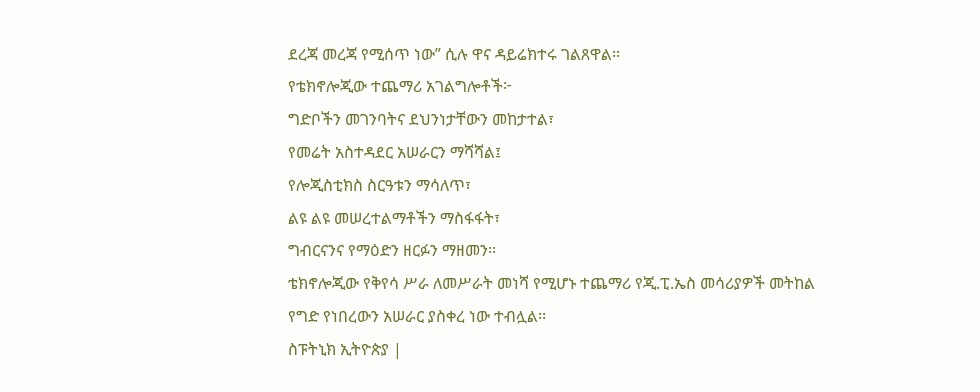ደረጃ መረጃ የሚሰጥ ነው” ሲሉ ዋና ዳይሬክተሩ ገልጸዋል፡፡
የቴክኖሎጂው ተጨማሪ አገልግሎቶች፦
ግድቦችን መገንባትና ደህንነታቸውን መከታተል፣
የመሬት አስተዳደር አሠራርን ማሻሻል፤
የሎጂስቲክስ ስርዓቱን ማሳለጥ፣
ልዩ ልዩ መሠረተልማቶችን ማስፋፋት፣
ግብርናንና የማዕድን ዘርፉን ማዘመን፡፡
ቴክኖሎጂው የቅየሳ ሥራ ለመሥራት መነሻ የሚሆኑ ተጨማሪ የጂ.ፒ.ኤስ መሳሪያዎች መትከል የግድ የነበረውን አሠራር ያስቀረ ነው ተብሏል፡፡
ስፑትኒክ ኢትዮጵያ |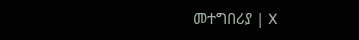መተግበሪያ | X